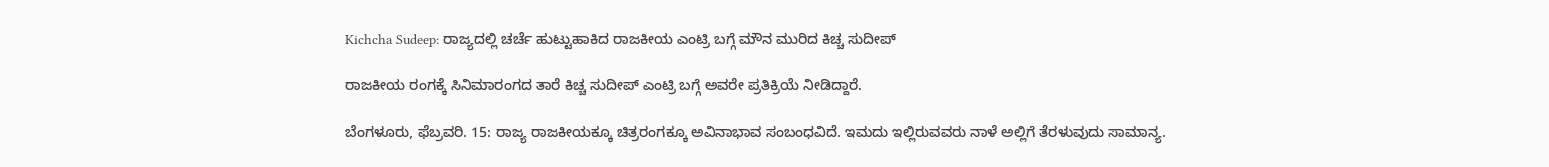Kichcha Sudeep: ರಾಜ್ಯದಲ್ಲಿ ಚರ್ಚೆ ಹುಟ್ಟುಹಾಕಿದ ರಾಜಕೀಯ ಎಂಟ್ರಿ ಬಗ್ಗೆ ಮೌನ ಮುರಿದ ಕಿಚ್ಚ ಸುದೀಪ್

ರಾಜಕೀಯ ರಂಗಕ್ಕೆ ಸಿನಿಮಾರಂಗದ ತಾರೆ ಕಿಚ್ಚ ಸುದೀಪ್ ಎಂಟ್ರಿ ಬಗ್ಗೆ ಅವರೇ ಪ್ರತಿಕ್ರಿಯೆ ನೀಡಿದ್ದಾರೆ.

ಬೆಂಗಳೂರು, ಫೆಬ್ರವರಿ. 15: ರಾಜ್ಯ ರಾಜಕೀಯಕ್ಕೂ ಚಿತ್ರರಂಗಕ್ಕೂ ಅವಿನಾಭಾವ ಸಂಬಂಧವಿದೆ. ಇಮದು ಇಲ್ಲಿರುವವರು ನಾಳೆ ಅಲ್ಲಿಗೆ ತೆರಳುವುದು ಸಾಮಾನ್ಯ.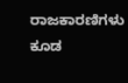ರಾಜಕಾರಣಿಗಳು ಕೂಡ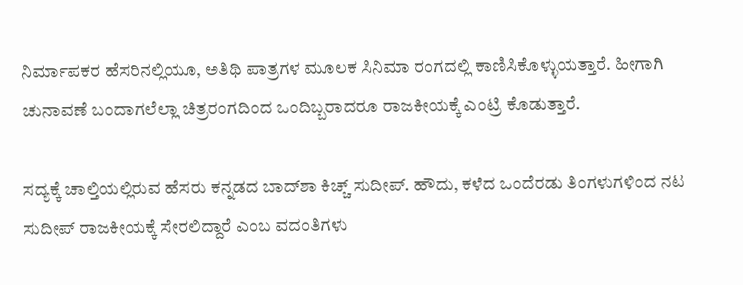ನಿರ್ಮಾಪಕರ ಹೆಸರಿನಲ್ಲಿಯೂ, ಅತಿಥಿ ಪಾತ್ರಗಳ ಮೂಲಕ ಸಿನಿಮಾ ರಂಗದಲ್ಲಿ ಕಾಣಿಸಿಕೊಳ್ಳುಯತ್ತಾರೆ. ಹೀಗಾಗಿ ಚುನಾವಣೆ ಬಂದಾಗಲೆಲ್ಲಾ ಚಿತ್ರರಂಗದಿಂದ ಒಂದಿಬ್ಬರಾದರೂ ರಾಜಕೀಯಕ್ಕೆ ಎಂಟ್ರಿ ಕೊಡುತ್ತಾರೆ.

ಸದ್ಯಕ್ಕೆ ಚಾಲ್ತಿಯಲ್ಲಿರುವ ಹೆಸರು ಕನ್ನಡದ ಬಾದ್‌ಶಾ ಕಿಚ್ಚ್ ಸುದೀಪ್. ಹೌದು, ಕಳೆದ ಒಂದೆರಡು ತಿಂಗಳುಗಳಿಂದ ನಟ ಸುದೀಪ್ ರಾಜಕೀಯಕ್ಕೆ ಸೇರಲಿದ್ದಾರೆ ಎಂಬ ವದಂತಿಗಳು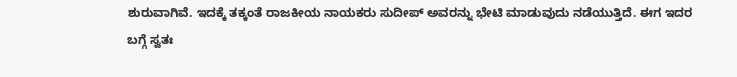ಶುರುವಾಗಿವೆ. ಇದಕ್ಕೆ ತಕ್ಕಂತೆ ರಾಜಕೀಯ ನಾಯಕರು ಸುದೀಪ್ ಅವರನ್ನು ಭೇಟಿ ಮಾಡುವುದು ನಡೆಯುತ್ತಿದೆ. ಈಗ ಇದರ ಬಗ್ಗೆ ಸ್ವತಃ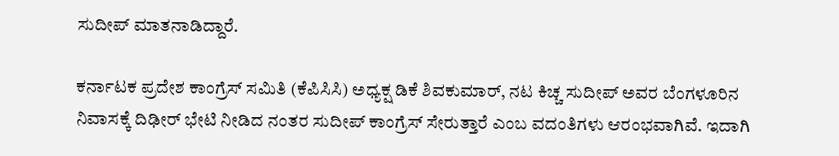ಸುದೀಪ್ ಮಾತನಾಡಿದ್ದಾರೆ.

ಕರ್ನಾಟಕ ಪ್ರದೇಶ ಕಾಂಗ್ರೆಸ್ ಸಮಿತಿ (ಕೆಪಿಸಿಸಿ) ಅಧ್ಯಕ್ಷ ಡಿಕೆ ಶಿವಕುಮಾರ್, ನಟ ಕಿಚ್ಚ ಸುದೀಪ್ ಅವರ ಬೆಂಗಳೂರಿನ ನಿವಾಸಕ್ಕೆ ದಿಢೀರ್ ಭೇಟಿ ನೀಡಿದ ನಂತರ ಸುದೀಪ್ ಕಾಂಗ್ರೆಸ್ ಸೇರುತ್ತಾರೆ ಎಂಬ ವದಂತಿಗಳು ಆರಂಭವಾಗಿವೆ. ಇದಾಗಿ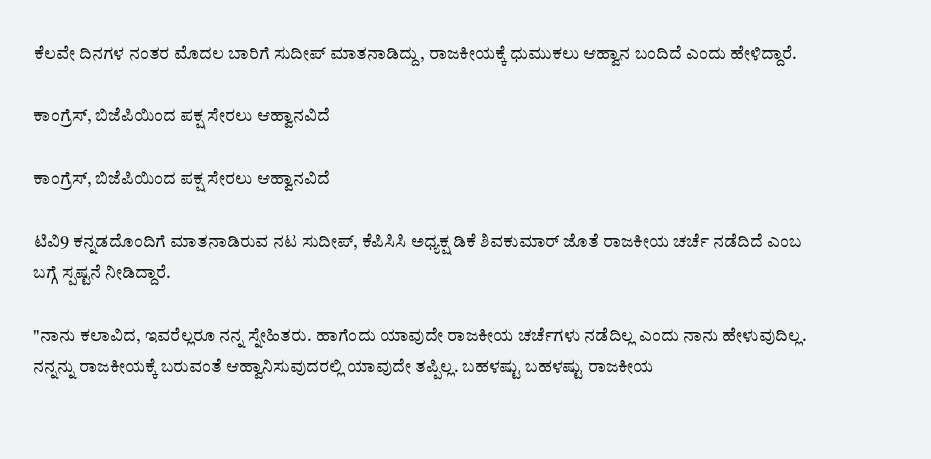ಕೆಲವೇ ದಿನಗಳ ನಂತರ ಮೊದಲ ಬಾರಿಗೆ ಸುದೀಪ್ ಮಾತನಾಡಿದ್ದು, ರಾಜಕೀಯಕ್ಕೆ ಧುಮುಕಲು ಆಹ್ವಾನ ಬಂದಿದೆ ಎಂದು ಹೇಳಿದ್ದಾರೆ.

ಕಾಂಗ್ರೆಸ್, ಬಿಜೆಪಿಯಿಂದ ಪಕ್ಷ ಸೇರಲು ಆಹ್ವಾನವಿದೆ

ಕಾಂಗ್ರೆಸ್, ಬಿಜೆಪಿಯಿಂದ ಪಕ್ಷ ಸೇರಲು ಆಹ್ವಾನವಿದೆ

ಟಿವಿ9 ಕನ್ನಡದೊಂದಿಗೆ ಮಾತನಾಡಿರುವ ನಟ ಸುದೀಪ್, ಕೆಪಿಸಿಸಿ ಅಧ್ಯಕ್ಷ ಡಿಕೆ ಶಿವಕುಮಾರ್ ಜೊತೆ ರಾಜಕೀಯ ಚರ್ಚೆ ನಡೆದಿದೆ ಎಂಬ ಬಗ್ಗೆ ಸ್ಪಷ್ಟನೆ ನೀಡಿದ್ದಾರೆ.

"ನಾನು ಕಲಾವಿದ, ಇವರೆಲ್ಲರೂ ನನ್ನ ಸ್ನೇಹಿತರು. ಹಾಗೆಂದು ಯಾವುದೇ ರಾಜಕೀಯ ಚರ್ಚೆಗಳು ನಡೆದಿಲ್ಲ ಎಂದು ನಾನು ಹೇಳುವುದಿಲ್ಲ. ನನ್ನನ್ನು ರಾಜಕೀಯಕ್ಕೆ ಬರುವಂತೆ ಆಹ್ವಾನಿಸುವುದರಲ್ಲಿ ಯಾವುದೇ ತಪ್ಪಿಲ್ಲ. ಬಹಳಷ್ಟು ಬಹಳಷ್ಟು ರಾಜಕೀಯ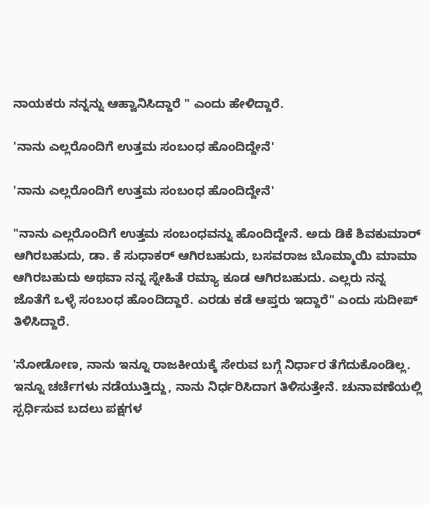ನಾಯಕರು ನನ್ನನ್ನು ಆಹ್ವಾನಿಸಿದ್ದಾರೆ " ಎಂದು ಹೇಳಿದ್ದಾರೆ.

'ನಾನು ಎಲ್ಲರೊಂದಿಗೆ ಉತ್ತಮ ಸಂಬಂಧ ಹೊಂದಿದ್ದೇನೆ'

'ನಾನು ಎಲ್ಲರೊಂದಿಗೆ ಉತ್ತಮ ಸಂಬಂಧ ಹೊಂದಿದ್ದೇನೆ'

"ನಾನು ಎಲ್ಲರೊಂದಿಗೆ ಉತ್ತಮ ಸಂಬಂಧವನ್ನು ಹೊಂದಿದ್ದೇನೆ. ಅದು ಡಿಕೆ ಶಿವಕುಮಾರ್ ಆಗಿರಬಹುದು, ಡಾ. ಕೆ ಸುಧಾಕರ್ ಆಗಿರಬಹುದು, ಬಸವರಾಜ ಬೊಮ್ಮಾಯಿ ಮಾಮಾ ಆಗಿರಬಹುದು ಅಥವಾ ನನ್ನ ಸ್ನೇಹಿತೆ ರಮ್ಯಾ ಕೂಡ ಆಗಿರಬಹುದು. ಎಲ್ಲರು ನನ್ನ ಜೊತೆಗೆ ಒಳ್ಳೆ ಸಂಬಂಧ ಹೊಂದಿದ್ದಾರೆ. ಎರಡು ಕಡೆ ಆಪ್ತರು ಇದ್ದಾರೆ" ಎಂದು ಸುದೀಪ್ ತಿಳಿಸಿದ್ದಾರೆ.

'ನೋಡೋಣ, ನಾನು ಇನ್ನೂ ರಾಜಕೀಯಕ್ಕೆ ಸೇರುವ ಬಗ್ಗೆ ನಿರ್ಧಾರ ತೆಗೆದುಕೊಂಡಿಲ್ಲ. ಇನ್ನೂ ಚರ್ಚೆಗಳು ನಡೆಯುತ್ತಿದ್ದು, ನಾನು ನಿರ್ಧರಿಸಿದಾಗ ತಿಳಿಸುತ್ತೇನೆ. ಚುನಾವಣೆಯಲ್ಲಿ ಸ್ಪರ್ಧಿಸುವ ಬದಲು ಪಕ್ಷಗಳ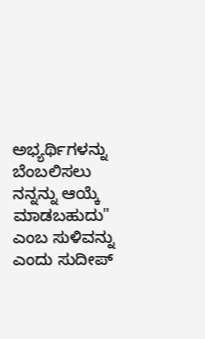ಅಭ್ಯರ್ಥಿಗಳನ್ನು ಬೆಂಬಲಿಸಲು ನನ್ನನ್ನು ಆಯ್ಕೆ ಮಾಡಬಹುದು" ಎಂಬ ಸುಳಿವನ್ನು ಎಂದು ಸುದೀಪ್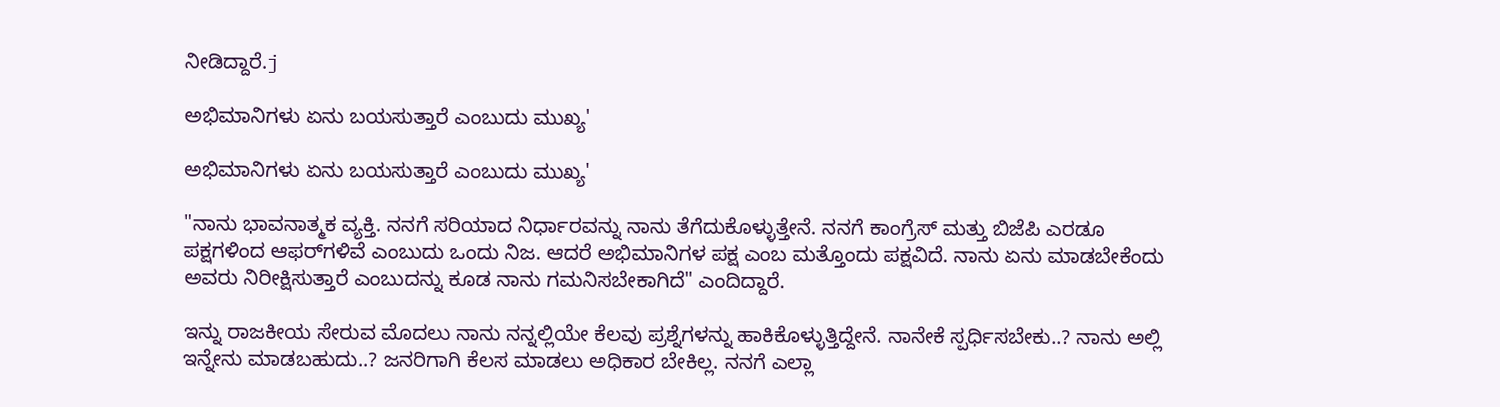ನೀಡಿದ್ದಾರೆ.j

ಅಭಿಮಾನಿಗಳು ಏನು ಬಯಸುತ್ತಾರೆ ಎಂಬುದು ಮುಖ್ಯ'

ಅಭಿಮಾನಿಗಳು ಏನು ಬಯಸುತ್ತಾರೆ ಎಂಬುದು ಮುಖ್ಯ'

"ನಾನು ಭಾವನಾತ್ಮಕ ವ್ಯಕ್ತಿ. ನನಗೆ ಸರಿಯಾದ ನಿರ್ಧಾರವನ್ನು ನಾನು ತೆಗೆದುಕೊಳ್ಳುತ್ತೇನೆ. ನನಗೆ ಕಾಂಗ್ರೆಸ್ ಮತ್ತು ಬಿಜೆಪಿ ಎರಡೂ ಪಕ್ಷಗಳಿಂದ ಆಫರ್‌ಗಳಿವೆ ಎಂಬುದು ಒಂದು ನಿಜ. ಆದರೆ ಅಭಿಮಾನಿಗಳ ಪಕ್ಷ ಎಂಬ ಮತ್ತೊಂದು ಪಕ್ಷವಿದೆ. ನಾನು ಏನು ಮಾಡಬೇಕೆಂದು ಅವರು ನಿರೀಕ್ಷಿಸುತ್ತಾರೆ ಎಂಬುದನ್ನು ಕೂಡ ನಾನು ಗಮನಿಸಬೇಕಾಗಿದೆ" ಎಂದಿದ್ದಾರೆ.

ಇನ್ನು ರಾಜಕೀಯ ಸೇರುವ ಮೊದಲು ನಾನು ನನ್ನಲ್ಲಿಯೇ ಕೆಲವು ಪ್ರಶ್ನೆಗಳನ್ನು ಹಾಕಿಕೊಳ್ಳುತ್ತಿದ್ದೇನೆ. ನಾನೇಕೆ ಸ್ಪರ್ಧಿಸಬೇಕು..? ನಾನು ಅಲ್ಲಿ ಇನ್ನೇನು ಮಾಡಬಹುದು..? ಜನರಿಗಾಗಿ ಕೆಲಸ ಮಾಡಲು ಅಧಿಕಾರ ಬೇಕಿಲ್ಲ. ನನಗೆ ಎಲ್ಲಾ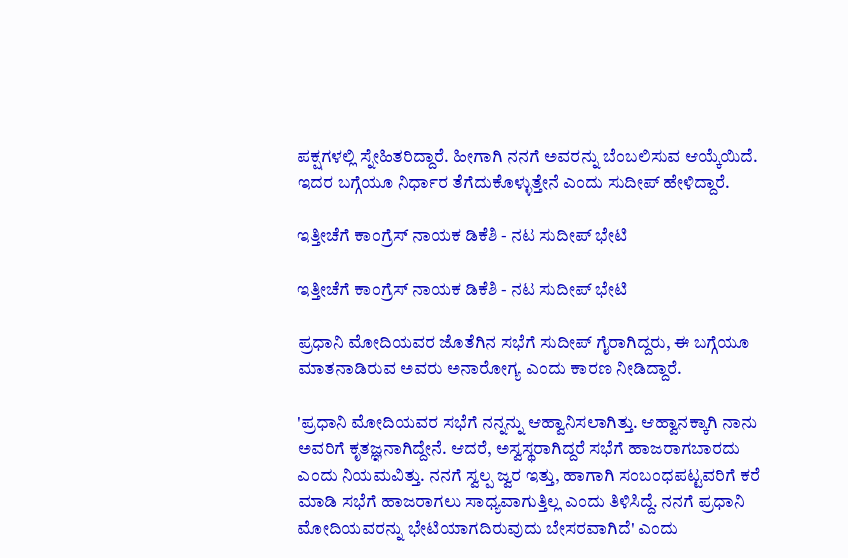ಪಕ್ಷಗಳಲ್ಲಿ ಸ್ನೇಹಿತರಿದ್ದಾರೆ. ಹೀಗಾಗಿ ನನಗೆ ಅವರನ್ನು ಬೆಂಬಲಿಸುವ ಆಯ್ಕೆಯಿದೆ. ಇದರ ಬಗ್ಗೆಯೂ ನಿರ್ಧಾರ ತೆಗೆದುಕೊಳ್ಳುತ್ತೇನೆ ಎಂದು ಸುದೀಪ್ ಹೇಳಿದ್ದಾರೆ.

ಇತ್ತೀಚೆಗೆ ಕಾಂಗ್ರೆಸ್ ನಾಯಕ ಡಿಕೆಶಿ - ನಟ ಸುದೀಪ್ ಭೇಟಿ

ಇತ್ತೀಚೆಗೆ ಕಾಂಗ್ರೆಸ್ ನಾಯಕ ಡಿಕೆಶಿ - ನಟ ಸುದೀಪ್ ಭೇಟಿ

ಪ್ರಧಾನಿ ಮೋದಿಯವರ ಜೊತೆಗಿನ ಸಭೆಗೆ ಸುದೀಪ್ ಗೈರಾಗಿದ್ದರು, ಈ ಬಗ್ಗೆಯೂ ಮಾತನಾಡಿರುವ ಅವರು ಅನಾರೋಗ್ಯ ಎಂದು ಕಾರಣ ನೀಡಿದ್ದಾರೆ.

'ಪ್ರಧಾನಿ ಮೋದಿಯವರ ಸಭೆಗೆ ನನ್ನನ್ನು ಆಹ್ವಾನಿಸಲಾಗಿತ್ತು. ಆಹ್ವಾನಕ್ಕಾಗಿ ನಾನು ಅವರಿಗೆ ಕೃತಜ್ಞನಾಗಿದ್ದೇನೆ. ಆದರೆ, ಅಸ್ವಸ್ಥರಾಗಿದ್ದರೆ ಸಭೆಗೆ ಹಾಜರಾಗಬಾರದು ಎಂದು ನಿಯಮವಿತ್ತು. ನನಗೆ ಸ್ವಲ್ಪ ಜ್ವರ ಇತ್ತು, ಹಾಗಾಗಿ ಸಂಬಂಧಪಟ್ಟವರಿಗೆ ಕರೆ ಮಾಡಿ ಸಭೆಗೆ ಹಾಜರಾಗಲು ಸಾಧ್ಯವಾಗುತ್ತಿಲ್ಲ ಎಂದು ತಿಳಿಸಿದ್ದೆ. ನನಗೆ ಪ್ರಧಾನಿ ಮೋದಿಯವರನ್ನು ಭೇಟಿಯಾಗದಿರುವುದು ಬೇಸರವಾಗಿದೆ' ಎಂದು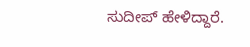ಸುದೀಪ್ ಹೇಳಿದ್ದಾರೆ.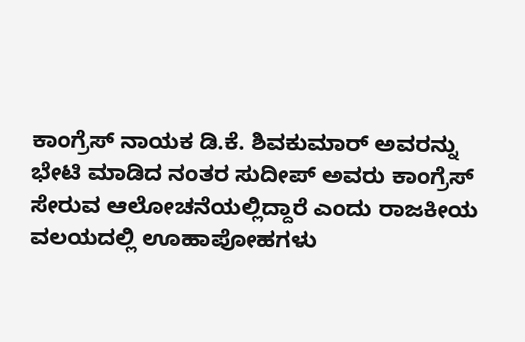ಕಾಂಗ್ರೆಸ್ ನಾಯಕ ಡಿ.ಕೆ. ಶಿವಕುಮಾರ್ ಅವರನ್ನು ಭೇಟಿ ಮಾಡಿದ ನಂತರ ಸುದೀಪ್ ಅವರು ಕಾಂಗ್ರೆಸ್ ಸೇರುವ ಆಲೋಚನೆಯಲ್ಲಿದ್ದಾರೆ ಎಂದು ರಾಜಕೀಯ ವಲಯದಲ್ಲಿ ಊಹಾಪೋಹಗಳು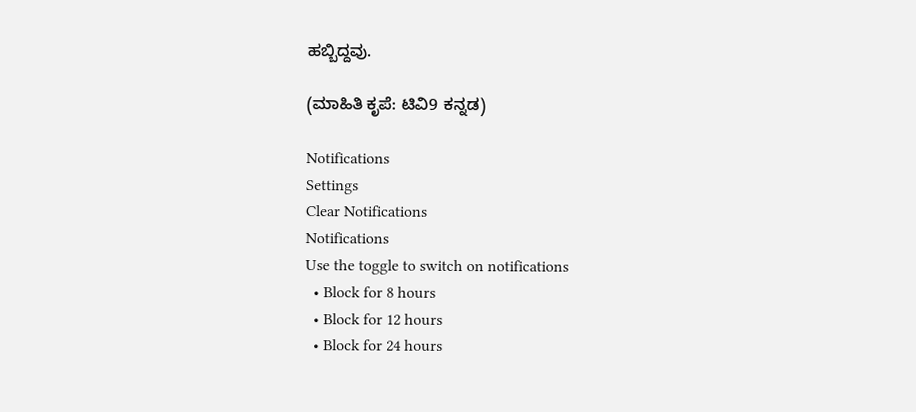ಹಬ್ಬಿದ್ದವು.

(ಮಾಹಿತಿ ಕೃಪೆ: ಟಿವಿ9 ಕನ್ನಡ)

Notifications
Settings
Clear Notifications
Notifications
Use the toggle to switch on notifications
  • Block for 8 hours
  • Block for 12 hours
  • Block for 24 hours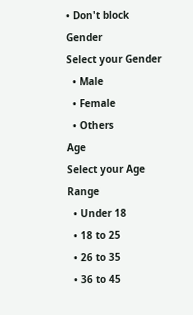• Don't block
Gender
Select your Gender
  • Male
  • Female
  • Others
Age
Select your Age Range
  • Under 18
  • 18 to 25
  • 26 to 35
  • 36 to 45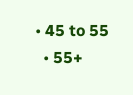• 45 to 55
  • 55+